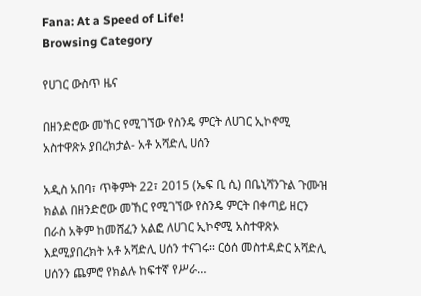Fana: At a Speed of Life!
Browsing Category

የሀገር ውስጥ ዜና

በዘንድሮው መኸር የሚገኘው የስንዴ ምርት ለሀገር ኢኮኖሚ አስተዋጽኦ ያበረክታል- አቶ አሻድሊ ሀሰን

አዲስ አበባ፣ ጥቅምት 22፣ 2015 (ኤፍ ቢ ሲ) በቤኒሻንጉል ጉሙዝ ክልል በዘንድሮው መኸር የሚገኘው የስንዴ ምርት በቀጣይ ዘርን በራስ አቅም ከመሸፈን አልፎ ለሀገር ኢኮኖሚ አስተዋጽኦ እደሚያበረክት አቶ አሻድሊ ሀሰን ተናገሩ፡፡ ርዕሰ መስተዳድር አሻድሊ ሀሰንን ጨምሮ የክልሉ ከፍተኛ የሥራ…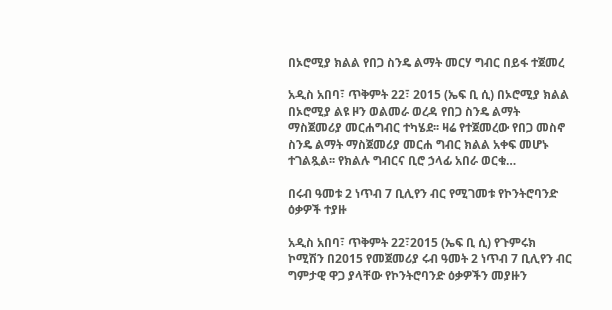በኦሮሚያ ክልል የበጋ ስንዴ ልማት መርሃ ግብር በይፋ ተጀመረ

አዲስ አበባ፣ ጥቅምት 22፣ 2015 (ኤፍ ቢ ሲ) በኦሮሚያ ክልል በኦሮሚያ ልዩ ዞን ወልመራ ወረዳ የበጋ ስንዴ ልማት ማስጀመሪያ መርሐግብር ተካሄደ፡፡ ዛሬ የተጀመረው የበጋ መስኖ ስንዴ ልማት ማስጀመሪያ መርሐ ግብር ክልል አቀፍ መሆኑ ተገልጿል፡፡ የክልሉ ግብርና ቢሮ ኃላፊ አበራ ወርቁ…

በሩብ ዓመቱ 2 ነጥብ 7 ቢሊየን ብር የሚገመቱ የኮንትሮባንድ ዕቃዎች ተያዙ

አዲስ አበባ፣ ጥቅምት 22፣2015 (ኤፍ ቢ ሲ) የጉምሩክ ኮሚሽን በ2015 የመጀመሪያ ሩብ ዓመት 2 ነጥብ 7 ቢሊየን ብር ግምታዊ ዋጋ ያላቸው የኮንትሮባንድ ዕቃዎችን መያዙን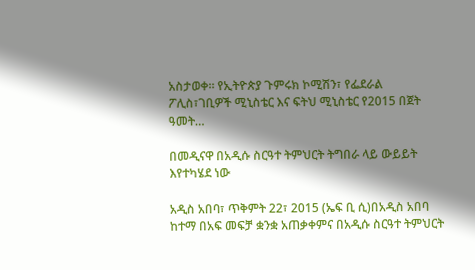አስታወቀ። የኢትዮጵያ ጉምሩክ ኮሚሽን፣ የፌደራል ፖሊስ፣ገቢዎች ሚኒስቴር እና ፍትህ ሚኒስቴር የ2015 በጀት ዓመት…

በመዲናዋ በአዲሱ ስርዓተ ትምህርት ትግበራ ላይ ውይይት እየተካሄደ ነው

አዲስ አበባ፣ ጥቅምት 22፣ 2015 (ኤፍ ቢ ሲ)በአዲስ አበባ ከተማ በአፍ መፍቻ ቋንቋ አጠቃቀምና በአዲሱ ስርዓተ ትምህርት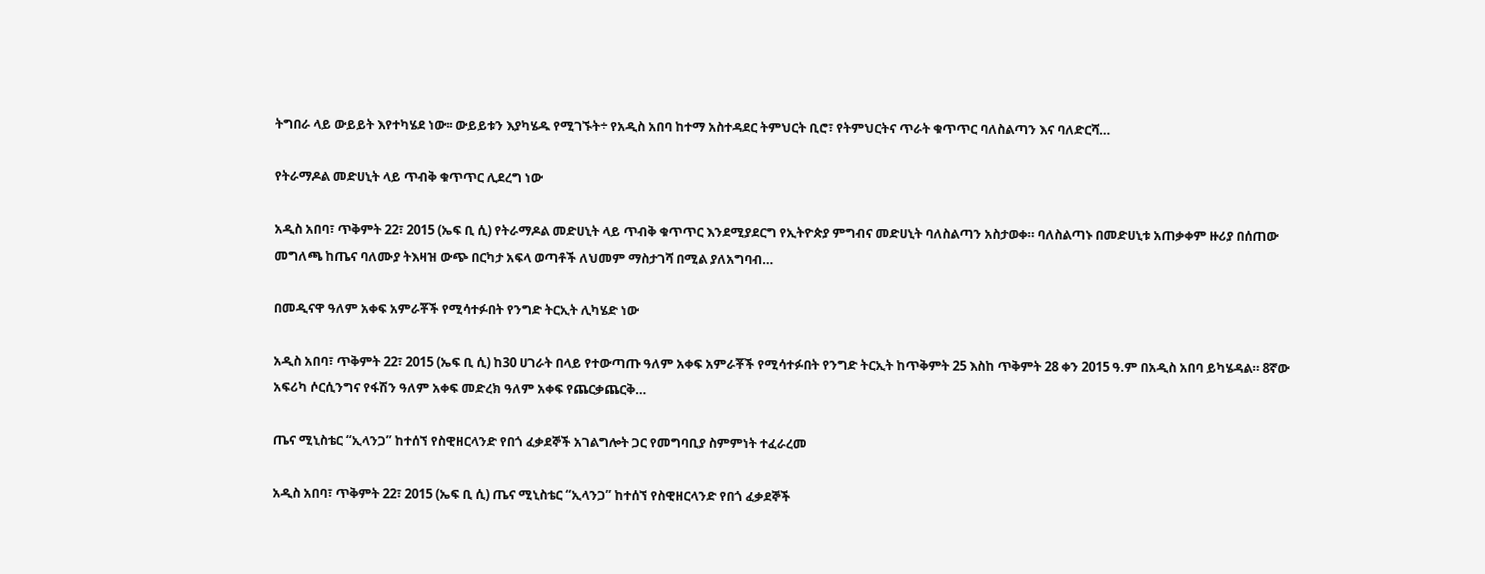ትግበራ ላይ ውይይት እየተካሄደ ነው፡፡ ውይይቱን እያካሄዱ የሚገኙት÷ የአዲስ አበባ ከተማ አስተዳደር ትምህርት ቢሮ፣ የትምህርትና ጥራት ቁጥጥር ባለስልጣን እና ባለድርሻ…

የትራማዶል መድሀኒት ላይ ጥብቅ ቁጥጥር ሊደረግ ነው

አዲስ አበባ፣ ጥቅምት 22፣ 2015 (ኤፍ ቢ ሲ) የትራማዶል መድሀኒት ላይ ጥብቅ ቁጥጥር እንደሚያደርግ የኢትዮጵያ ምግብና መድሀኒት ባለስልጣን አስታወቀ። ባለስልጣኑ በመድሀኒቱ አጠቃቀም ዙሪያ በሰጠው መግለጫ ከጤና ባለሙያ ትእዛዝ ውጭ በርካታ አፍላ ወጣቶች ለህመም ማስታገሻ በሚል ያለአግባብ…

በመዲናዋ ዓለም አቀፍ አምራቾች የሚሳተፉበት የንግድ ትርኢት ሊካሄድ ነው

አዲስ አበባ፣ ጥቅምት 22፣ 2015 (ኤፍ ቢ ሲ) ከ30 ሀገራት በላይ የተውጣጡ ዓለም አቀፍ አምራቾች የሚሳተፉበት የንግድ ትርኢት ከጥቅምት 25 እስከ ጥቅምት 28 ቀን 2015 ዓ.ም በአዲስ አበባ ይካሄዳል። 8ኛው አፍሪካ ሶርሲንግና የፋሽን ዓለም አቀፍ መድረክ ዓለም አቀፍ የጨርቃጨርቅ…

ጤና ሚኒስቴር “ኢላንጋ” ከተሰኘ የስዊዘርላንድ የበጎ ፈቃደኞች አገልግሎት ጋር የመግባቢያ ስምምነት ተፈራረመ

አዲስ አበባ፣ ጥቅምት 22፣ 2015 (ኤፍ ቢ ሲ) ጤና ሚኒስቴር “ኢላንጋ” ከተሰኘ የስዊዘርላንድ የበጎ ፈቃደኞች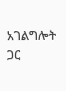አገልግሎት ጋር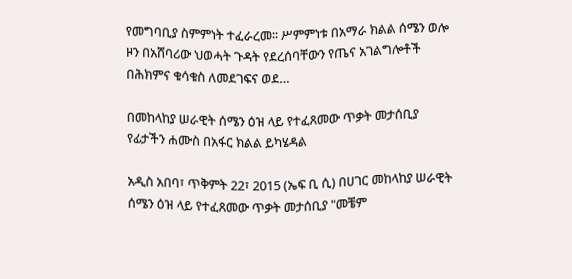የመግባቢያ ስምምነት ተፈራረመ፡፡ ሥምምነቱ በአማራ ክልል ሰሜን ወሎ ዞን በአሸባሪው ህወሓት ጉዳት የደረሰባቸውን የጤና አገልግሎቶች በሕክምና ቁሳቁስ ለመደገፍና ወደ…

በመከላከያ ሠራዊት ሰሜን ዕዝ ላይ የተፈጸመው ጥቃት መታሰቢያ የፊታችን ሐሙስ በአፋር ክልል ይካሄዳል

አዲስ አበባ፣ ጥቅምት 22፣ 2015 (ኤፍ ቢ ሲ) በሀገር መከላከያ ሠራዊት ሰሜን ዕዝ ላይ የተፈጸመው ጥቃት መታሰቢያ "መቼም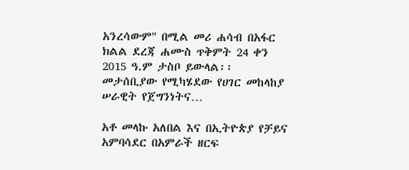አንረሳውም" በሚል መሪ ሐሳብ በአፋር ክልል ደረጃ ሐሙስ ጥቅምት 24 ቀን 2015 ዓ.ም ታስቦ ይውላል፡፡ መታሰቢያው የሚካሄደው የሀገር መከላከያ ሠራዊት የጀግንነትና…

አቶ መላኩ አለበል እና በኢትዮጵያ የቻይና አምባሳደር በአምራች ዘርፍ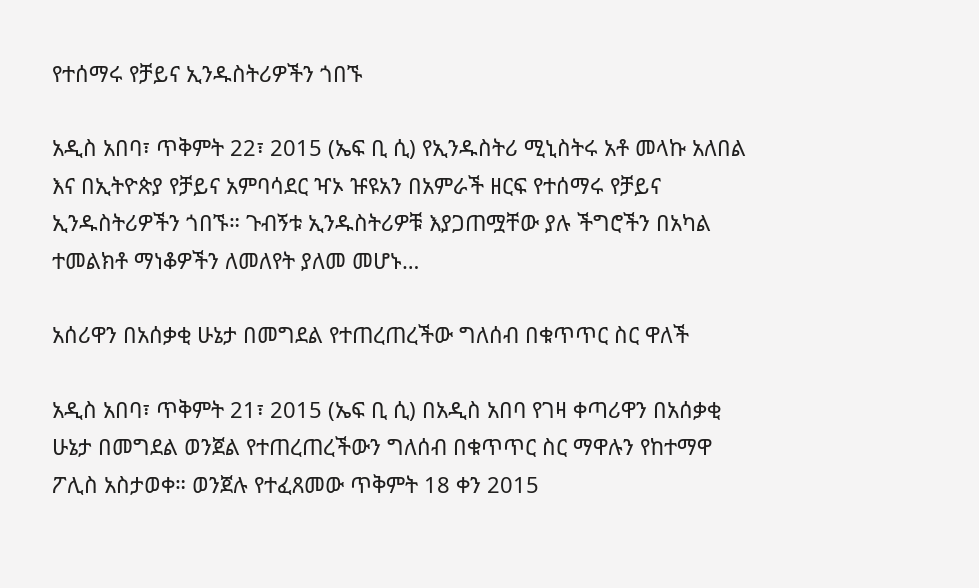የተሰማሩ የቻይና ኢንዱስትሪዎችን ጎበኙ

አዲስ አበባ፣ ጥቅምት 22፣ 2015 (ኤፍ ቢ ሲ) የኢንዱስትሪ ሚኒስትሩ አቶ መላኩ አለበል እና በኢትዮጵያ የቻይና አምባሳደር ዣኦ ዡዩአን በአምራች ዘርፍ የተሰማሩ የቻይና ኢንዱስትሪዎችን ጎበኙ። ጉብኝቱ ኢንዱስትሪዎቹ እያጋጠሟቸው ያሉ ችግሮችን በአካል ተመልክቶ ማነቆዎችን ለመለየት ያለመ መሆኑ…

አሰሪዋን በአሰቃቂ ሁኔታ በመግደል የተጠረጠረችው ግለሰብ በቁጥጥር ስር ዋለች

አዲስ አበባ፣ ጥቅምት 21፣ 2015 (ኤፍ ቢ ሲ) በአዲስ አበባ የገዛ ቀጣሪዋን በአሰቃቂ ሁኔታ በመግደል ወንጀል የተጠረጠረችውን ግለሰብ በቁጥጥር ስር ማዋሉን የከተማዋ ፖሊስ አስታወቀ። ወንጀሉ የተፈጸመው ጥቅምት 18 ቀን 2015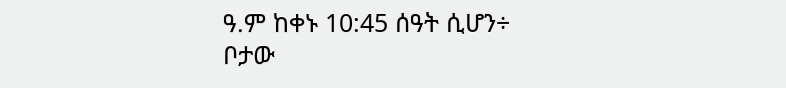ዓ.ም ከቀኑ 10:45 ሰዓት ሲሆን÷ ቦታው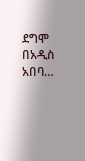ደግሞ በአዲስ አበባ…